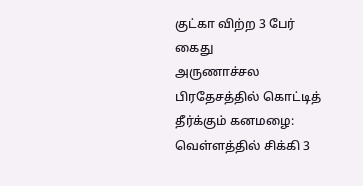குட்கா விற்ற 3 பேர் கைது
அருணாச்சல பிரதேசத்தில் கொட்டித் தீர்க்கும் கனமழை: வெள்ளத்தில் சிக்கி 3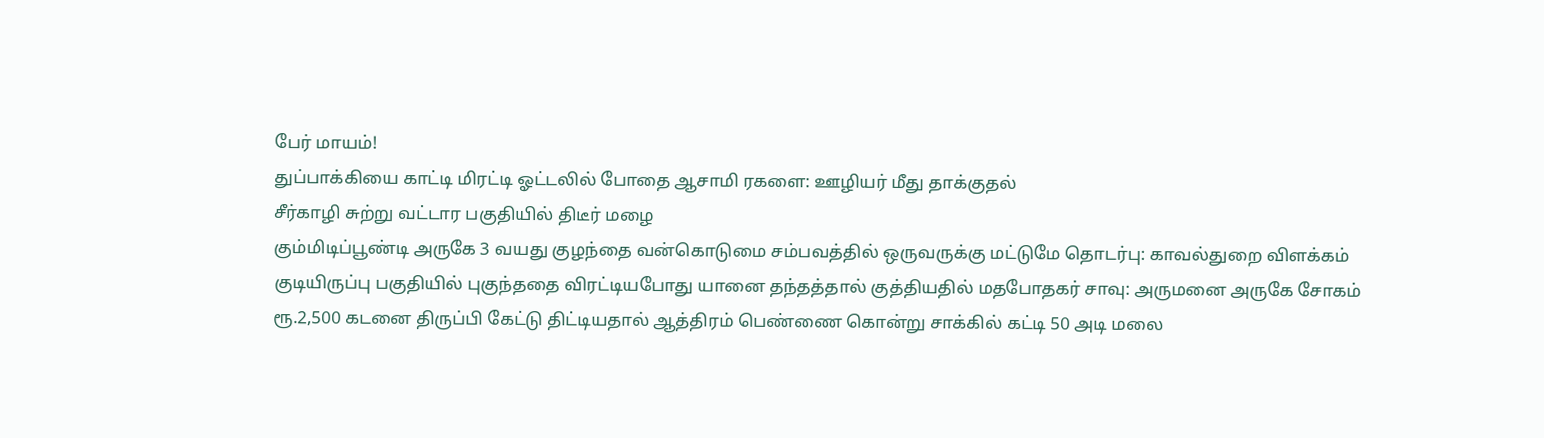பேர் மாயம்!
துப்பாக்கியை காட்டி மிரட்டி ஓட்டலில் போதை ஆசாமி ரகளை: ஊழியர் மீது தாக்குதல்
சீர்காழி சுற்று வட்டார பகுதியில் திடீர் மழை
கும்மிடிப்பூண்டி அருகே 3 வயது குழந்தை வன்கொடுமை சம்பவத்தில் ஒருவருக்கு மட்டுமே தொடர்பு: காவல்துறை விளக்கம்
குடியிருப்பு பகுதியில் புகுந்ததை விரட்டியபோது யானை தந்தத்தால் குத்தியதில் மதபோதகர் சாவு: அருமனை அருகே சோகம்
ரூ.2,500 கடனை திருப்பி கேட்டு திட்டியதால் ஆத்திரம் பெண்ணை கொன்று சாக்கில் கட்டி 50 அடி மலை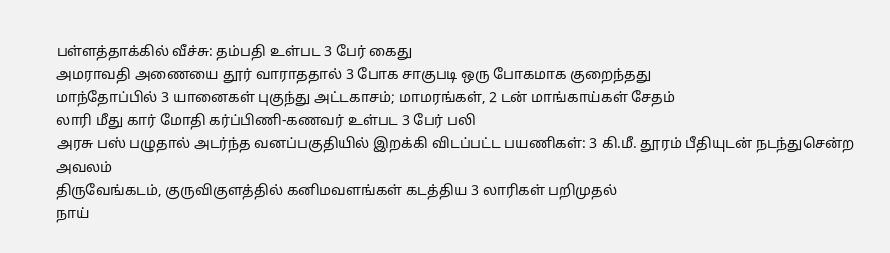பள்ளத்தாக்கில் வீச்சு: தம்பதி உள்பட 3 பேர் கைது
அமராவதி அணையை தூர் வாராததால் 3 போக சாகுபடி ஒரு போகமாக குறைந்தது
மாந்தோப்பில் 3 யானைகள் புகுந்து அட்டகாசம்; மாமரங்கள், 2 டன் மாங்காய்கள் சேதம்
லாரி மீது கார் மோதி கர்ப்பிணி-கணவர் உள்பட 3 பேர் பலி
அரசு பஸ் பழுதால் அடர்ந்த வனப்பகுதியில் இறக்கி விடப்பட்ட பயணிகள்: 3 கி.மீ. தூரம் பீதியுடன் நடந்துசென்ற அவலம்
திருவேங்கடம், குருவிகுளத்தில் கனிமவளங்கள் கடத்திய 3 லாரிகள் பறிமுதல்
நாய்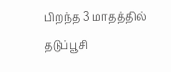பிறந்த 3 மாதத்தில் தடுப்பூசி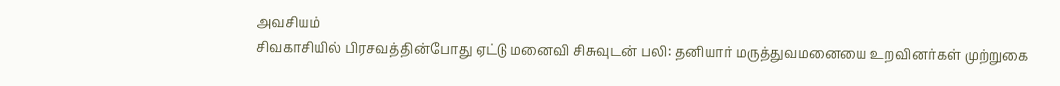அவசியம்
சிவகாசியில் பிரசவத்தின்போது ஏட்டு மனைவி சிசுவுடன் பலி: தனியார் மருத்துவமனையை உறவினர்கள் முற்றுகை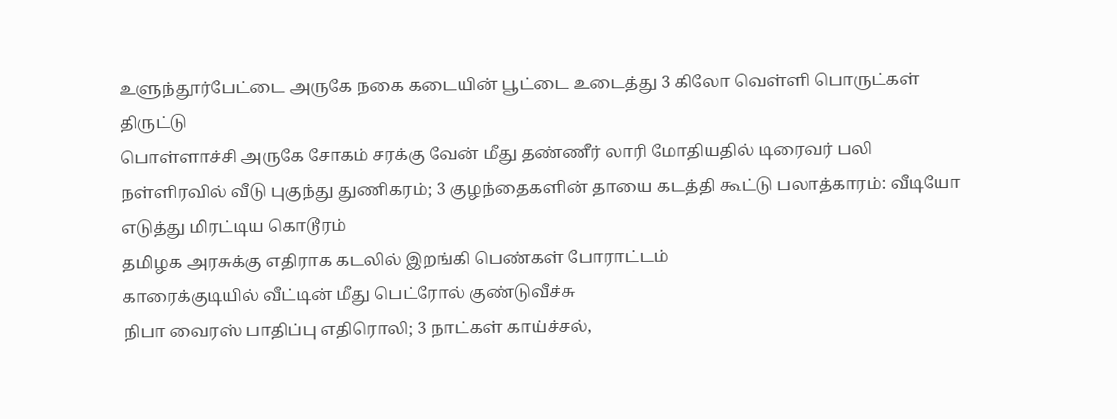உளுந்தூர்பேட்டை அருகே நகை கடையின் பூட்டை உடைத்து 3 கிலோ வெள்ளி பொருட்கள் திருட்டு
பொள்ளாச்சி அருகே சோகம் சரக்கு வேன் மீது தண்ணீர் லாரி மோதியதில் டிரைவர் பலி
நள்ளிரவில் வீடு புகுந்து துணிகரம்; 3 குழந்தைகளின் தாயை கடத்தி கூட்டு பலாத்காரம்: வீடியோ எடுத்து மிரட்டிய கொடூரம்
தமிழக அரசுக்கு எதிராக கடலில் இறங்கி பெண்கள் போராட்டம்
காரைக்குடியில் வீட்டின் மீது பெட்ரோல் குண்டுவீச்சு
நிபா வைரஸ் பாதிப்பு எதிரொலி; 3 நாட்கள் காய்ச்சல்,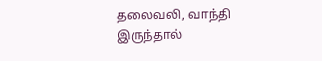தலைவலி, வாந்தி இருந்தால்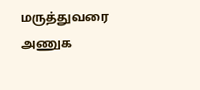மருத்துவரை அணுக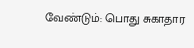வேண்டும்: பொது சுகாதார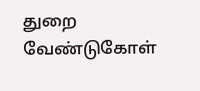துறை வேண்டுகோள்